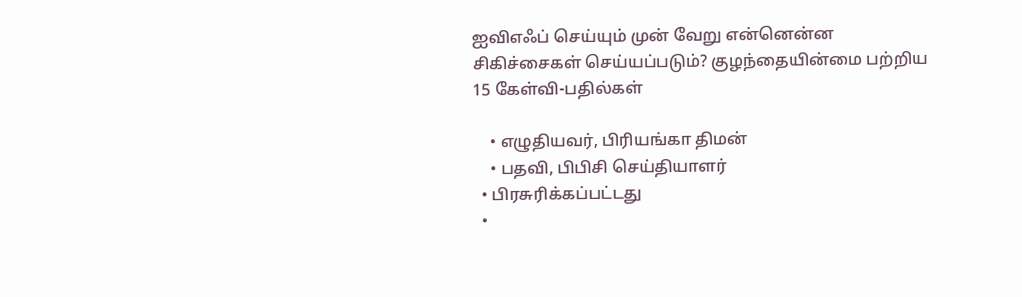ஐவிஎஃப் செய்யும் முன் வேறு என்னென்ன சிகிச்சைகள் செய்யப்படும்? குழந்தையின்மை பற்றிய 15 கேள்வி-பதில்கள்

    • எழுதியவர், பிரியங்கா திமன்
    • பதவி, பிபிசி செய்தியாளர்
  • பிரசுரிக்கப்பட்டது
  •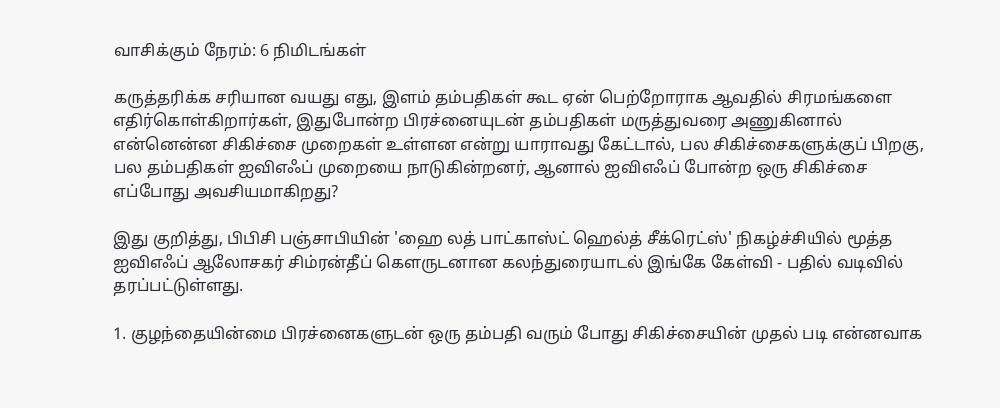வாசிக்கும் நேரம்: 6 நிமிடங்கள்

கருத்தரிக்க சரியான வயது எது, இளம் தம்பதிகள் கூட ஏன் பெற்றோராக ஆவதில் சிரமங்களை எதிர்கொள்கிறார்கள், இதுபோன்ற பிரச்னையுடன் தம்பதிகள் மருத்துவரை அணுகினால் என்னென்ன சிகிச்சை முறைகள் உள்ளன என்று யாராவது கேட்டால், பல சிகிச்சைகளுக்குப் பிறகு, பல தம்பதிகள் ஐவிஎஃப் முறையை நாடுகின்றனர், ஆனால் ஐவிஎஃப் போன்ற ஒரு சிகிச்சை எப்போது அவசியமாகிறது?

இது குறித்து, பிபிசி பஞ்சாபியின் 'ஹை லத் பாட்காஸ்ட் ஹெல்த் சீக்ரெட்ஸ்' நிகழ்ச்சியில் மூத்த ஐவிஎஃப் ஆலோசகர் சிம்ரன்தீப் கௌருடனான கலந்துரையாடல் இங்கே கேள்வி - பதில் வடிவில் தரப்பட்டுள்ளது.

1. குழந்தையின்மை பிரச்னைகளுடன் ஒரு தம்பதி வரும் போது சிகிச்சையின் முதல் படி என்னவாக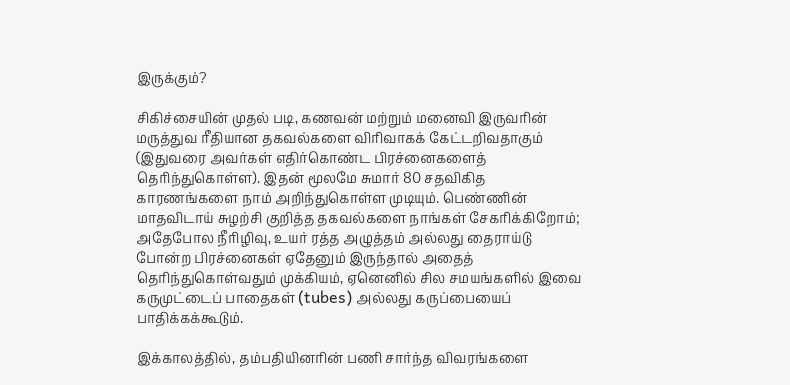இருக்கும்?

சிகிச்சையின் முதல் படி, கணவன் மற்றும் மனைவி இருவரின் மருத்துவ ரீதியான தகவல்களை விரிவாகக் கேட்டறிவதாகும் (இதுவரை அவர்கள் எதிர்கொண்ட பிரச்னைகளைத் தெரிந்துகொள்ள). இதன் மூலமே சுமார் 80 சதவிகித காரணங்களை நாம் அறிந்துகொள்ள முடியும். பெண்ணின் மாதவிடாய் சுழற்சி குறித்த தகவல்களை நாங்கள் சேகரிக்கிறோம்; அதேபோல நீரிழிவு, உயர் ரத்த அழுத்தம் அல்லது தைராய்டு போன்ற பிரச்னைகள் ஏதேனும் இருந்தால் அதைத் தெரிந்துகொள்வதும் முக்கியம், ஏனெனில் சில சமயங்களில் இவை கருமுட்டைப் பாதைகள் (tubes) அல்லது கருப்பையைப் பாதிக்கக்கூடும்.

இக்காலத்தில், தம்பதியினரின் பணி சார்ந்த விவரங்களை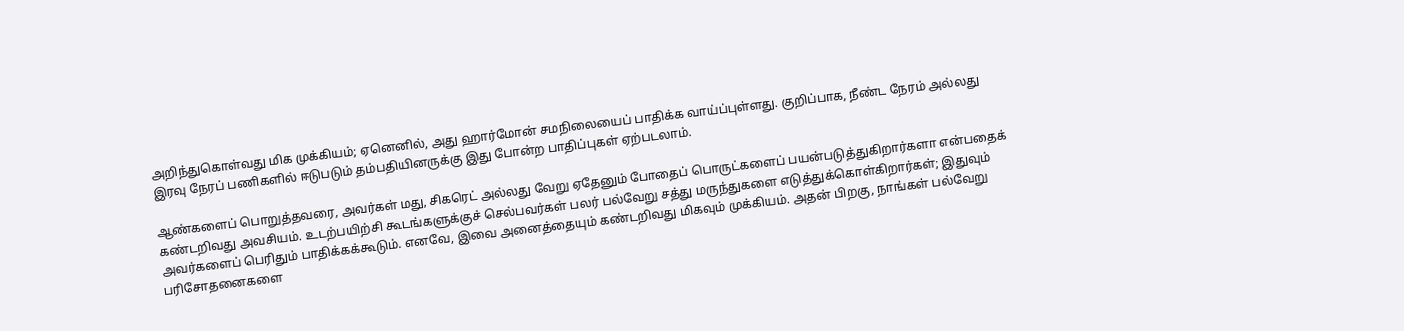அறிந்துகொள்வது மிக முக்கியம்; ஏனெனில், அது ஹார்மோன் சமநிலையைப் பாதிக்க வாய்ப்புள்ளது. குறிப்பாக, நீண்ட நேரம் அல்லது இரவு நேரப் பணிகளில் ஈடுபடும் தம்பதியினருக்கு இது போன்ற பாதிப்புகள் ஏற்படலாம்.

ஆண்களைப் பொறுத்தவரை, அவர்கள் மது, சிகரெட் அல்லது வேறு ஏதேனும் போதைப் பொருட்களைப் பயன்படுத்துகிறார்களா என்பதைக் கண்டறிவது அவசியம். உடற்பயிற்சி கூடங்களுக்குச் செல்பவர்கள் பலர் பல்வேறு சத்து மருந்துகளை எடுத்துக்கொள்கிறார்கள்; இதுவும் அவர்களைப் பெரிதும் பாதிக்கக்கூடும். எனவே, இவை அனைத்தையும் கண்டறிவது மிகவும் முக்கியம். அதன் பிறகு, நாங்கள் பல்வேறு பரிசோதனைகளை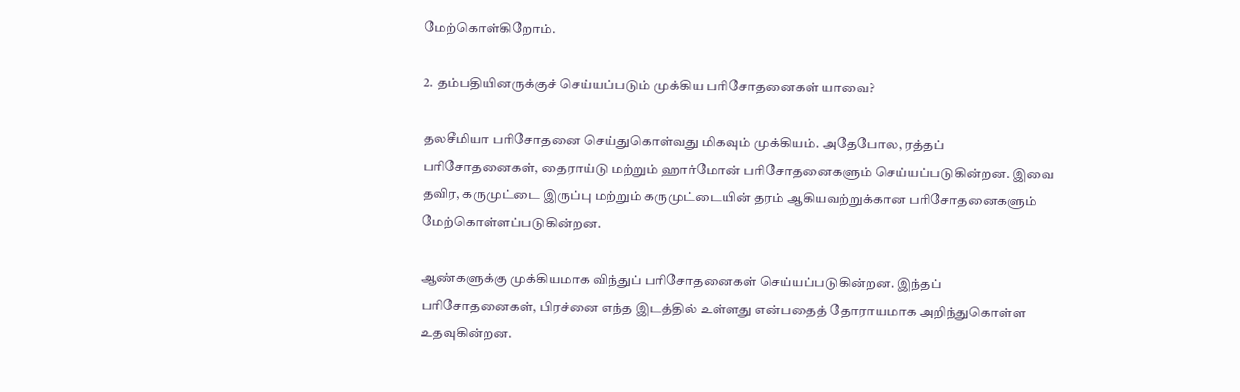மேற்கொள்கிறோம்.

2. தம்பதியினருக்குச் செய்யப்படும் முக்கிய பரிசோதனைகள் யாவை?

தலசீமியா பரிசோதனை செய்துகொள்வது மிகவும் முக்கியம். அதேபோல, ரத்தப் பரிசோதனைகள், தைராய்டு மற்றும் ஹார்மோன் பரிசோதனைகளும் செய்யப்படுகின்றன. இவை தவிர, கருமுட்டை இருப்பு மற்றும் கருமுட்டையின் தரம் ஆகியவற்றுக்கான பரிசோதனைகளும் மேற்கொள்ளப்படுகின்றன.

ஆண்களுக்கு முக்கியமாக விந்துப் பரிசோதனைகள் செய்யப்படுகின்றன. இந்தப் பரிசோதனைகள், பிரச்னை எந்த இடத்தில் உள்ளது என்பதைத் தோராயமாக அறிந்துகொள்ள உதவுகின்றன.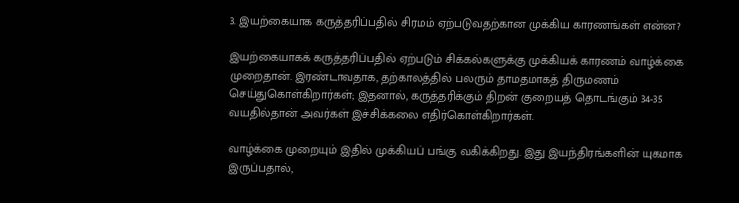3. இயற்கையாக கருத்தரிப்பதில் சிரமம் ஏற்படுவதற்கான முக்கிய காரணங்கள் என்ன?

இயற்கையாகக் கருத்தரிப்பதில் ஏற்படும் சிக்கல்களுக்கு முக்கியக் காரணம் வாழ்க்கை முறைதான். இரண்டாவதாக, தற்காலத்தில் பலரும் தாமதமாகத் திருமணம் செய்துகொள்கிறார்கள்; இதனால், கருத்தரிக்கும் திறன் குறையத் தொடங்கும் 34-35 வயதில்தான் அவர்கள் இச்சிக்கலை எதிர்கொள்கிறார்கள்.

வாழ்க்கை முறையும் இதில் முக்கியப் பங்கு வகிக்கிறது. இது இயந்திரங்களின் யுகமாக இருப்பதால்,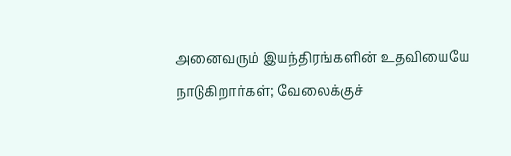அனைவரும் இயந்திரங்களின் உதவியையே நாடுகிறார்கள்; வேலைக்குச்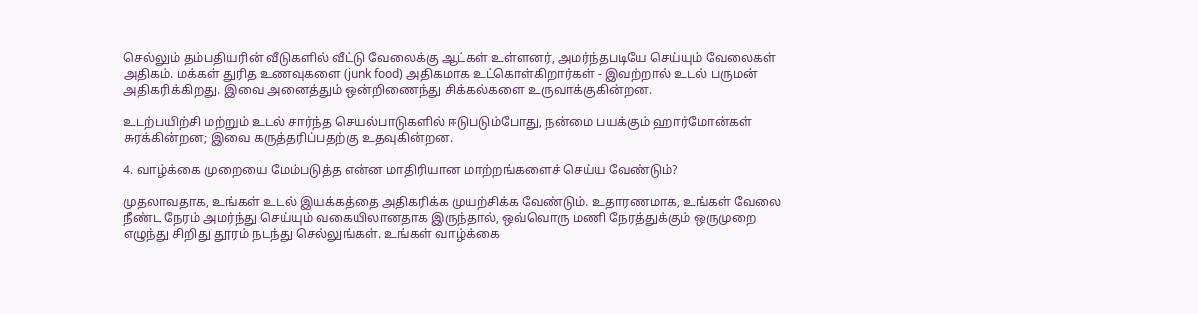செல்லும் தம்பதியரின் வீடுகளில் வீட்டு வேலைக்கு ஆட்கள் உள்ளனர், அமர்ந்தபடியே செய்யும் வேலைகள் அதிகம். மக்கள் துரித உணவுகளை (junk food) அதிகமாக உட்கொள்கிறார்கள் - இவற்றால் உடல் பருமன் அதிகரிக்கிறது. இவை அனைத்தும் ஒன்றிணைந்து சிக்கல்களை உருவாக்குகின்றன.

உடற்பயிற்சி மற்றும் உடல் சார்ந்த செயல்பாடுகளில் ஈடுபடும்போது, நன்மை பயக்கும் ஹார்மோன்கள் சுரக்கின்றன; இவை கருத்தரிப்பதற்கு உதவுகின்றன.

4. வாழ்க்கை முறையை மேம்படுத்த என்ன மாதிரியான மாற்றங்களைச் செய்ய வேண்டும்?

முதலாவதாக, உங்கள் உடல் இயக்கத்தை அதிகரிக்க முயற்சிக்க வேண்டும். உதாரணமாக, உங்கள் வேலை நீண்ட நேரம் அமர்ந்து செய்யும் வகையிலானதாக இருந்தால், ஒவ்வொரு மணி நேரத்துக்கும் ஒருமுறை எழுந்து சிறிது தூரம் நடந்து செல்லுங்கள். உங்கள் வாழ்க்கை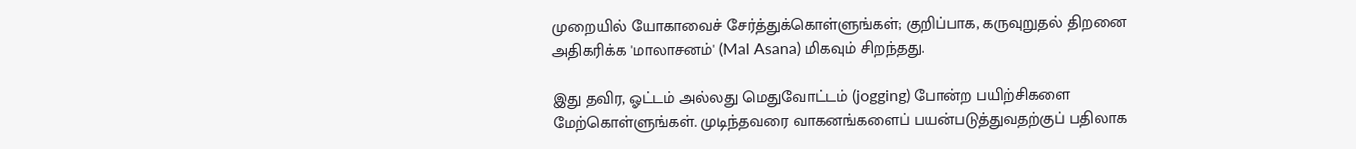முறையில் யோகாவைச் சேர்த்துக்கொள்ளுங்கள்; குறிப்பாக, கருவுறுதல் திறனை அதிகரிக்க 'மாலாசனம்' (Mal Asana) மிகவும் சிறந்தது.

இது தவிர, ஓட்டம் அல்லது மெதுவோட்டம் (jogging) போன்ற பயிற்சிகளை மேற்கொள்ளுங்கள். முடிந்தவரை வாகனங்களைப் பயன்படுத்துவதற்குப் பதிலாக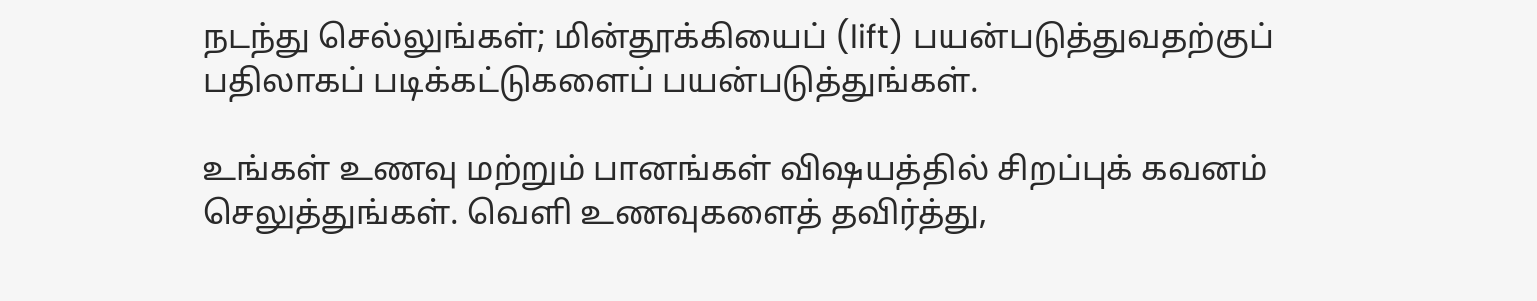நடந்து செல்லுங்கள்; மின்தூக்கியைப் (lift) பயன்படுத்துவதற்குப் பதிலாகப் படிக்கட்டுகளைப் பயன்படுத்துங்கள்.

உங்கள் உணவு மற்றும் பானங்கள் விஷயத்தில் சிறப்புக் கவனம் செலுத்துங்கள். வெளி உணவுகளைத் தவிர்த்து,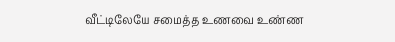வீட்டிலேயே சமைத்த உணவை உண்ண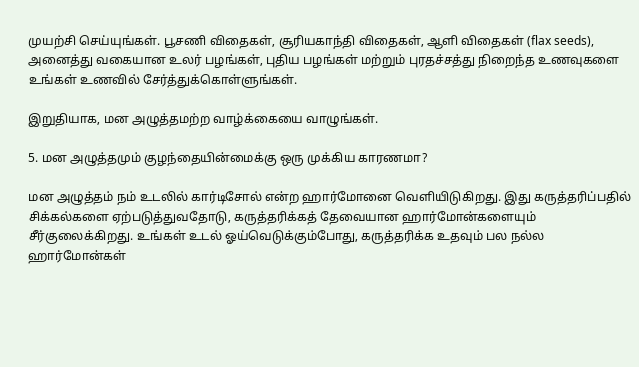முயற்சி செய்யுங்கள். பூசணி விதைகள், சூரியகாந்தி விதைகள், ஆளி விதைகள் (flax seeds), அனைத்து வகையான உலர் பழங்கள், புதிய பழங்கள் மற்றும் புரதச்சத்து நிறைந்த உணவுகளை உங்கள் உணவில் சேர்த்துக்கொள்ளுங்கள்.

இறுதியாக, மன அழுத்தமற்ற வாழ்க்கையை வாழுங்கள்.

5. மன அழுத்தமும் குழந்தையின்மைக்கு ஒரு முக்கிய காரணமா?

மன அழுத்தம் நம் உடலில் கார்டிசோல் என்ற ஹார்மோனை வெளியிடுகிறது. இது கருத்தரிப்பதில் சிக்கல்களை ஏற்படுத்துவதோடு, கருத்தரிக்கத் தேவையான ஹார்மோன்களையும் சீர்குலைக்கிறது. உங்கள் உடல் ஓய்வெடுக்கும்போது, கருத்தரிக்க உதவும் பல நல்ல ஹார்மோன்கள்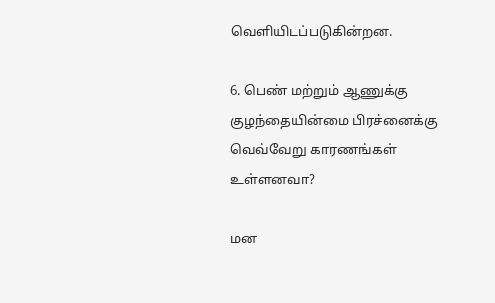வெளியிடப்படுகின்றன.

6. பெண் மற்றும் ஆணுக்கு குழந்தையின்மை பிரச்னைக்கு வெவ்வேறு காரணங்கள் உள்ளனவா?

மன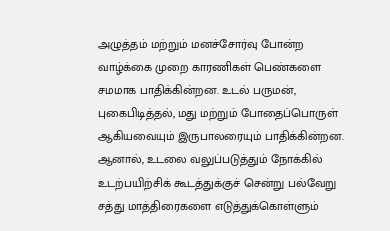அழுத்தம் மற்றும் மனச்சோர்வு போன்ற வாழ்க்கை முறை காரணிகள் பெண்களை சமமாக பாதிக்கின்றன. உடல் பருமன், புகைபிடித்தல், மது மற்றும் போதைப்பொருள் ஆகியவையும் இருபாலரையும் பாதிக்கின்றன. ஆனால், உடலை வலுப்படுத்தும் நோக்கில் உடற்பயிற்சிக் கூடத்துக்குச் சென்று பல்வேறு சத்து மாத்திரைகளை எடுத்துக்கொள்ளும்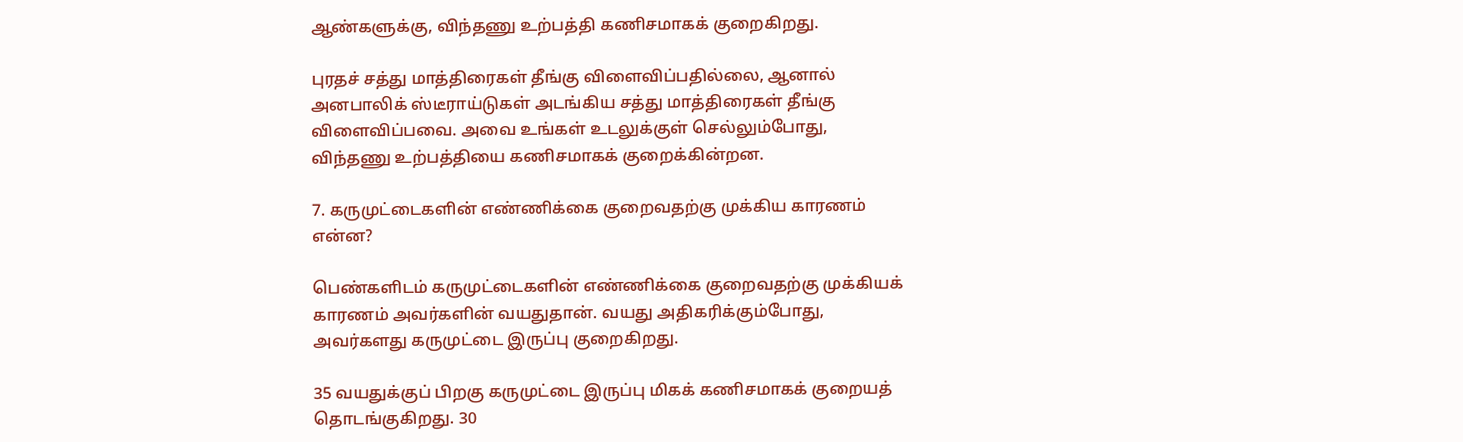ஆண்களுக்கு, விந்தணு உற்பத்தி கணிசமாகக் குறைகிறது.

புரதச் சத்து மாத்திரைகள் தீங்கு விளைவிப்பதில்லை, ஆனால் அனபாலிக் ஸ்டீராய்டுகள் அடங்கிய சத்து மாத்திரைகள் தீங்கு விளைவிப்பவை. அவை உங்கள் உடலுக்குள் செல்லும்போது, விந்தணு உற்பத்தியை கணிசமாகக் குறைக்கின்றன.

7. கருமுட்டைகளின் எண்ணிக்கை குறைவதற்கு முக்கிய காரணம் என்ன?

பெண்களிடம் கருமுட்டைகளின் எண்ணிக்கை குறைவதற்கு முக்கியக் காரணம் அவர்களின் வயதுதான். வயது அதிகரிக்கும்போது, அவர்களது கருமுட்டை இருப்பு குறைகிறது.

35 வயதுக்குப் பிறகு கருமுட்டை இருப்பு மிகக் கணிசமாகக் குறையத் தொடங்குகிறது. 30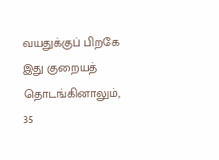வயதுக்குப் பிறகே இது குறையத் தொடங்கினாலும், 35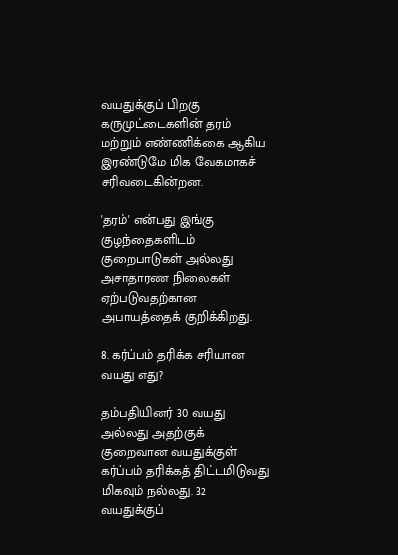வயதுக்குப் பிறகு கருமுட்டைகளின் தரம் மற்றும் எண்ணிக்கை ஆகிய இரண்டுமே மிக வேகமாகச் சரிவடைகின்றன.

'தரம்' என்பது இங்கு குழந்தைகளிடம் குறைபாடுகள் அல்லது அசாதாரண நிலைகள் ஏற்படுவதற்கான அபாயத்தைக் குறிக்கிறது.

8. கர்ப்பம் தரிக்க சரியான வயது எது?

தம்பதியினர் 30 வயது அல்லது அதற்குக் குறைவான வயதுக்குள் கர்ப்பம் தரிக்கத் திட்டமிடுவது மிகவும் நல்லது. 32 வயதுக்குப்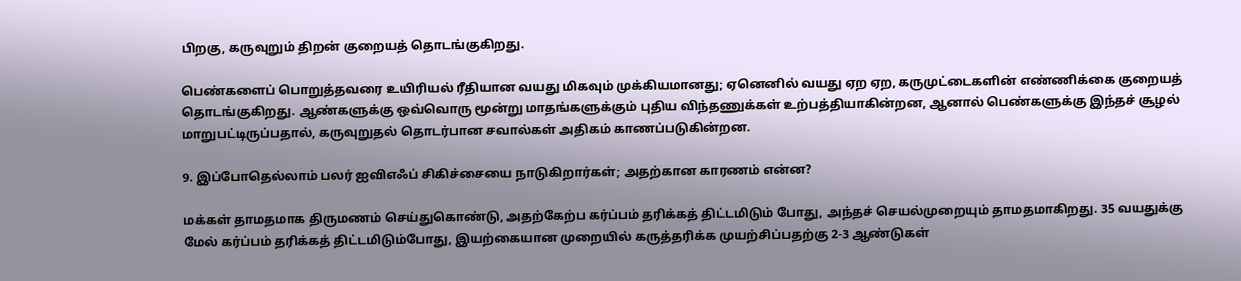பிறகு, கருவுறும் திறன் குறையத் தொடங்குகிறது.

பெண்களைப் பொறுத்தவரை உயிரியல் ரீதியான வயது மிகவும் முக்கியமானது; ஏனெனில் வயது ஏற ஏற, கருமுட்டைகளின் எண்ணிக்கை குறையத் தொடங்குகிறது. ஆண்களுக்கு ஒவ்வொரு மூன்று மாதங்களுக்கும் புதிய விந்தணுக்கள் உற்பத்தியாகின்றன, ஆனால் பெண்களுக்கு இந்தச் சூழல் மாறுபட்டிருப்பதால், கருவுறுதல் தொடர்பான சவால்கள் அதிகம் காணப்படுகின்றன.

9. இப்போதெல்லாம் பலர் ஐவிஎஃப் சிகிச்சையை நாடுகிறார்கள்; அதற்கான காரணம் என்ன?

மக்கள் தாமதமாக திருமணம் செய்துகொண்டு, அதற்கேற்ப கர்ப்பம் தரிக்கத் திட்டமிடும் போது, அந்தச் செயல்முறையும் தாமதமாகிறது. 35 வயதுக்கு மேல் கர்ப்பம் தரிக்கத் திட்டமிடும்போது, இயற்கையான முறையில் கருத்தரிக்க முயற்சிப்பதற்கு 2-3 ஆண்டுகள்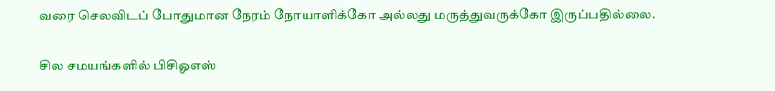வரை செலவிடப் போதுமான நேரம் நோயாளிக்கோ அல்லது மருத்துவருக்கோ இருப்பதில்லை.

சில சமயங்களில் பிசிஓஎஸ்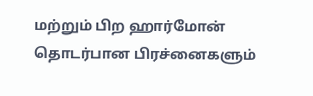மற்றும் பிற ஹார்மோன் தொடர்பான பிரச்னைகளும்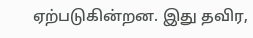ஏற்படுகின்றன. இது தவிர,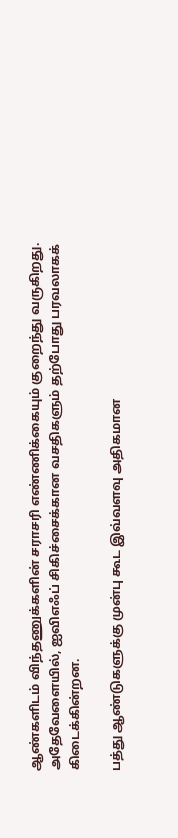ஆண்களிடம் விந்தணுக்களின் சராசரி எண்ணிக்கையும் குறைந்து வருகிறது. அதேவேளையில், ஐவிஎஃப் சிகிச்சைக்கான வசதிகளும் தற்போது பரவலாகக் கிடைக்கின்றன.

பத்து ஆண்டுகளுக்கு முன்பு கூட இவ்வளவு அதிகமான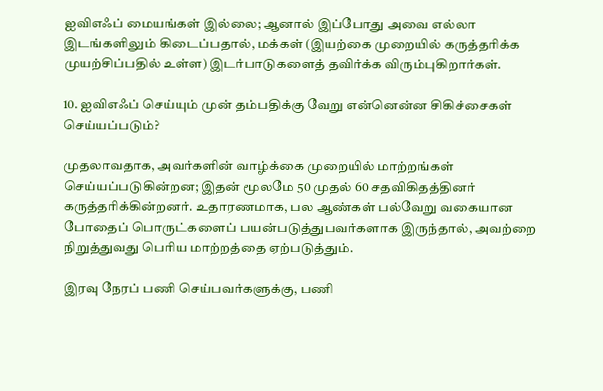ஐவிஎஃப் மையங்கள் இல்லை; ஆனால் இப்போது அவை எல்லா இடங்களிலும் கிடைப்பதால், மக்கள் (இயற்கை முறையில் கருத்தரிக்க முயற்சிப்பதில் உள்ள) இடர்பாடுகளைத் தவிர்க்க விரும்புகிறார்கள்.

10. ஐவிஎஃப் செய்யும் முன் தம்பதிக்கு வேறு என்னென்ன சிகிச்சைகள் செய்யப்படும்?

முதலாவதாக, அவர்களின் வாழ்க்கை முறையில் மாற்றங்கள் செய்யப்படுகின்றன; இதன் மூலமே 50 முதல் 60 சதவிகிதத்தினர் கருத்தரிக்கின்றனர். உதாரணமாக, பல ஆண்கள் பல்வேறு வகையான போதைப் பொருட்களைப் பயன்படுத்துபவர்களாக இருந்தால், அவற்றை நிறுத்துவது பெரிய மாற்றத்தை ஏற்படுத்தும்.

இரவு நேரப் பணி செய்பவர்களுக்கு, பணி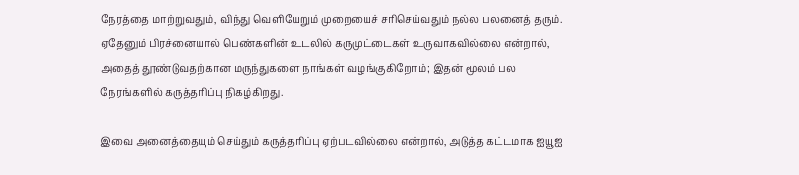நேரத்தை மாற்றுவதும், விந்து வெளியேறும் முறையைச் சரிசெய்வதும் நல்ல பலனைத் தரும். ஏதேனும் பிரச்னையால் பெண்களின் உடலில் கருமுட்டைகள் உருவாகவில்லை என்றால், அதைத் தூண்டுவதற்கான மருந்துகளை நாங்கள் வழங்குகிறோம்; இதன் மூலம் பல நேரங்களில் கருத்தரிப்பு நிகழ்கிறது.

இவை அனைத்தையும் செய்தும் கருத்தரிப்பு ஏற்படவில்லை என்றால், அடுத்த கட்டமாக ஐயூஐ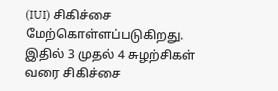(IUI) சிகிச்சை மேற்கொள்ளப்படுகிறது. இதில் 3 முதல் 4 சுழற்சிகள் வரை சிகிச்சை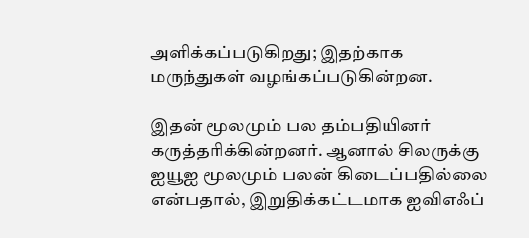அளிக்கப்படுகிறது; இதற்காக மருந்துகள் வழங்கப்படுகின்றன.

இதன் மூலமும் பல தம்பதியினர் கருத்தரிக்கின்றனர். ஆனால் சிலருக்கு ஐயூஐ மூலமும் பலன் கிடைப்பதில்லை என்பதால், இறுதிக்கட்டமாக ஐவிஎஃப்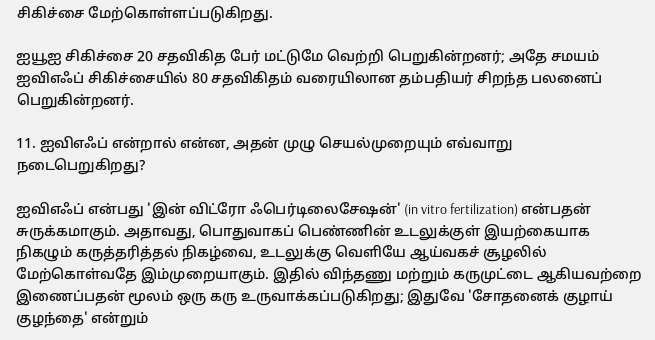சிகிச்சை மேற்கொள்ளப்படுகிறது.

ஐயூஐ சிகிச்சை 20 சதவிகித பேர் மட்டுமே வெற்றி பெறுகின்றனர்; அதே சமயம் ஐவிஎஃப் சிகிச்சையில் 80 சதவிகிதம் வரையிலான தம்பதியர் சிறந்த பலனைப் பெறுகின்றனர்.

11. ஐவிஎஃப் என்றால் என்ன, அதன் முழு செயல்முறையும் எவ்வாறு நடைபெறுகிறது?

ஐவிஎஃப் என்பது 'இன் விட்ரோ ஃபெர்டிலைசேஷன்' (in vitro fertilization) என்பதன் சுருக்கமாகும். அதாவது, பொதுவாகப் பெண்ணின் உடலுக்குள் இயற்கையாக நிகழும் கருத்தரித்தல் நிகழ்வை, உடலுக்கு வெளியே ஆய்வகச் சூழலில் மேற்கொள்வதே இம்முறையாகும். இதில் விந்தணு மற்றும் கருமுட்டை ஆகியவற்றை இணைப்பதன் மூலம் ஒரு கரு உருவாக்கப்படுகிறது; இதுவே 'சோதனைக் குழாய் குழந்தை' என்றும்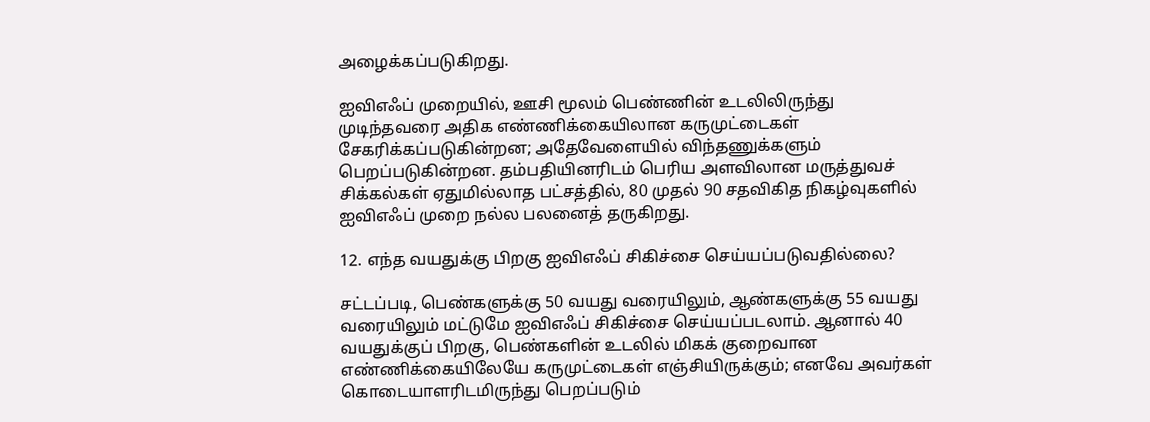அழைக்கப்படுகிறது.

ஐவிஎஃப் முறையில், ஊசி மூலம் பெண்ணின் உடலிலிருந்து முடிந்தவரை அதிக எண்ணிக்கையிலான கருமுட்டைகள் சேகரிக்கப்படுகின்றன; அதேவேளையில் விந்தணுக்களும் பெறப்படுகின்றன. தம்பதியினரிடம் பெரிய அளவிலான மருத்துவச் சிக்கல்கள் ஏதுமில்லாத பட்சத்தில், 80 முதல் 90 சதவிகித நிகழ்வுகளில் ஐவிஎஃப் முறை நல்ல பலனைத் தருகிறது.

12. எந்த வயதுக்கு பிறகு ஐவிஎஃப் சிகிச்சை செய்யப்படுவதில்லை?

சட்டப்படி, பெண்களுக்கு 50 வயது வரையிலும், ஆண்களுக்கு 55 வயது வரையிலும் மட்டுமே ஐவிஎஃப் சிகிச்சை செய்யப்படலாம். ஆனால் 40 வயதுக்குப் பிறகு, பெண்களின் உடலில் மிகக் குறைவான எண்ணிக்கையிலேயே கருமுட்டைகள் எஞ்சியிருக்கும்; எனவே அவர்கள் கொடையாளரிடமிருந்து பெறப்படும்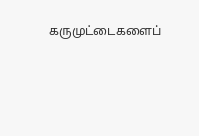கருமுட்டைகளைப்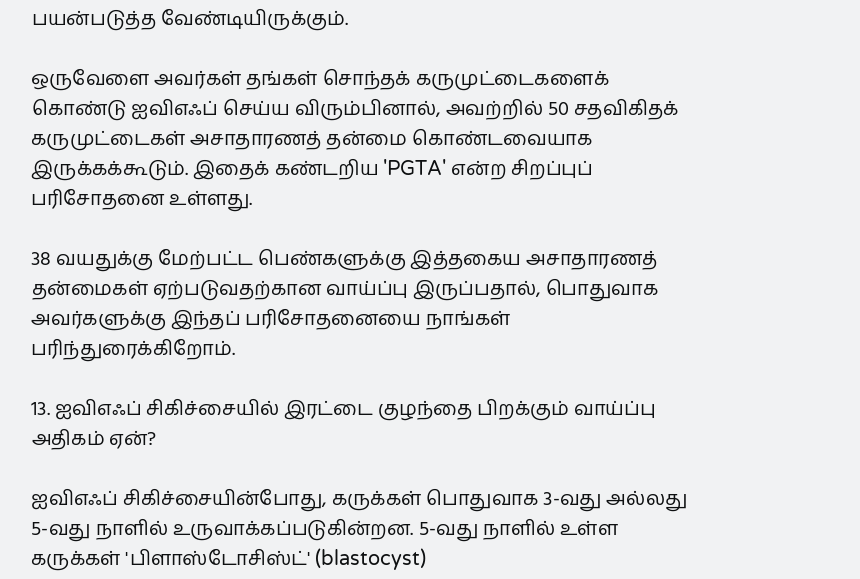பயன்படுத்த வேண்டியிருக்கும்.

ஒருவேளை அவர்கள் தங்கள் சொந்தக் கருமுட்டைகளைக் கொண்டு ஐவிஎஃப் செய்ய விரும்பினால், அவற்றில் 50 சதவிகிதக் கருமுட்டைகள் அசாதாரணத் தன்மை கொண்டவையாக இருக்கக்கூடும். இதைக் கண்டறிய 'PGTA' என்ற சிறப்புப் பரிசோதனை உள்ளது.

38 வயதுக்கு மேற்பட்ட பெண்களுக்கு இத்தகைய அசாதாரணத் தன்மைகள் ஏற்படுவதற்கான வாய்ப்பு இருப்பதால், பொதுவாக அவர்களுக்கு இந்தப் பரிசோதனையை நாங்கள் பரிந்துரைக்கிறோம்.

13. ஐவிஎஃப் சிகிச்சையில் இரட்டை குழந்தை பிறக்கும் வாய்ப்பு அதிகம் ஏன்?

ஐவிஎஃப் சிகிச்சையின்போது, கருக்கள் பொதுவாக 3-வது அல்லது 5-வது நாளில் உருவாக்கப்படுகின்றன. 5-வது நாளில் உள்ள கருக்கள் 'பிளாஸ்டோசிஸ்ட்' (blastocyst)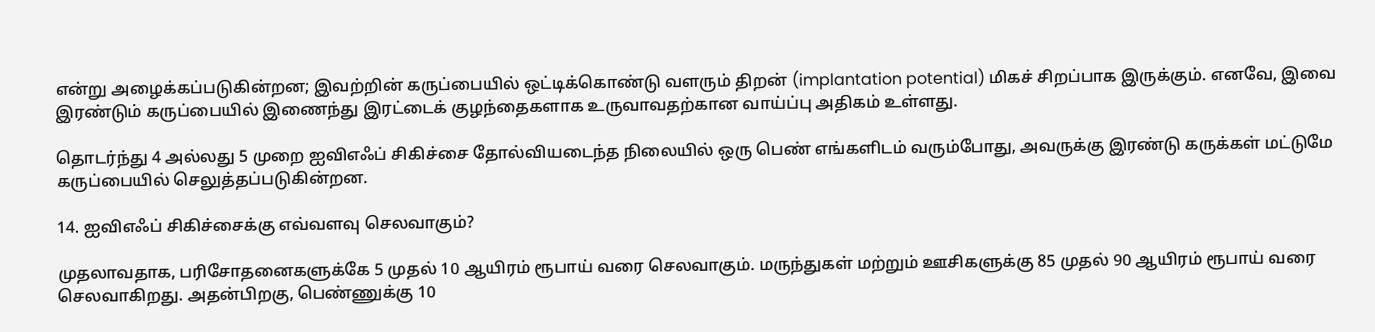என்று அழைக்கப்படுகின்றன; இவற்றின் கருப்பையில் ஒட்டிக்கொண்டு வளரும் திறன் (implantation potential) மிகச் சிறப்பாக இருக்கும். எனவே, இவை இரண்டும் கருப்பையில் இணைந்து இரட்டைக் குழந்தைகளாக உருவாவதற்கான வாய்ப்பு அதிகம் உள்ளது.

தொடர்ந்து 4 அல்லது 5 முறை ஐவிஎஃப் சிகிச்சை தோல்வியடைந்த நிலையில் ஒரு பெண் எங்களிடம் வரும்போது, அவருக்கு இரண்டு கருக்கள் மட்டுமே கருப்பையில் செலுத்தப்படுகின்றன.

14. ஐவிஎஃப் சிகிச்சைக்கு எவ்வளவு செலவாகும்?

முதலாவதாக, பரிசோதனைகளுக்கே 5 முதல் 10 ஆயிரம் ரூபாய் வரை செலவாகும். மருந்துகள் மற்றும் ஊசிகளுக்கு 85 முதல் 90 ஆயிரம் ரூபாய் வரை செலவாகிறது. அதன்பிறகு, பெண்ணுக்கு 10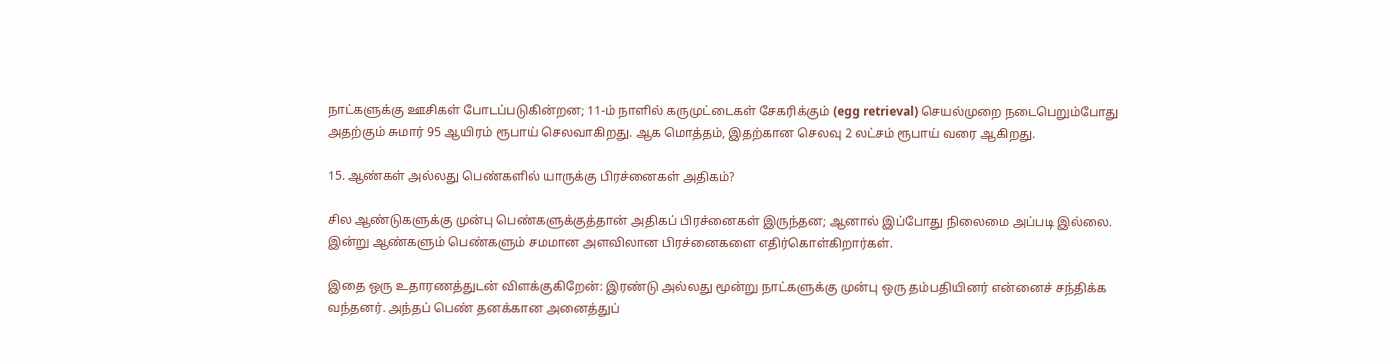நாட்களுக்கு ஊசிகள் போடப்படுகின்றன; 11-ம் நாளில் கருமுட்டைகள் சேகரிக்கும் (egg retrieval) செயல்முறை நடைபெறும்போது அதற்கும் சுமார் 95 ஆயிரம் ரூபாய் செலவாகிறது. ஆக மொத்தம், இதற்கான செலவு 2 லட்சம் ரூபாய் வரை ஆகிறது.

15. ஆண்கள் அல்லது பெண்களில் யாருக்கு பிரச்னைகள் அதிகம்?

சில ஆண்டுகளுக்கு முன்பு பெண்களுக்குத்தான் அதிகப் பிரச்னைகள் இருந்தன; ஆனால் இப்போது நிலைமை அப்படி இல்லை. இன்று ஆண்களும் பெண்களும் சமமான அளவிலான பிரச்னைகளை எதிர்கொள்கிறார்கள்.

இதை ஒரு உதாரணத்துடன் விளக்குகிறேன்: இரண்டு அல்லது மூன்று நாட்களுக்கு முன்பு ஒரு தம்பதியினர் என்னைச் சந்திக்க வந்தனர். அந்தப் பெண் தனக்கான அனைத்துப்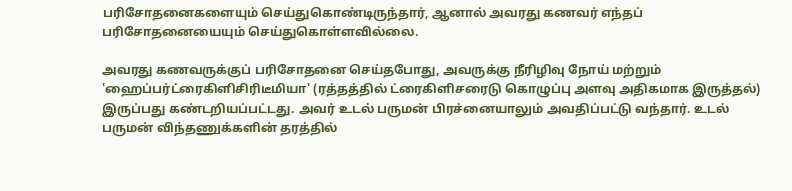பரிசோதனைகளையும் செய்துகொண்டிருந்தார், ஆனால் அவரது கணவர் எந்தப் பரிசோதனையையும் செய்துகொள்ளவில்லை.

அவரது கணவருக்குப் பரிசோதனை செய்தபோது, அவருக்கு நீரிழிவு நோய் மற்றும் 'ஹைப்பர்ட்ரைகிளிசிரிடீமியா' (ரத்தத்தில் ட்ரைகிளிசரைடு கொழுப்பு அளவு அதிகமாக இருத்தல்) இருப்பது கண்டறியப்பட்டது. அவர் உடல் பருமன் பிரச்னையாலும் அவதிப்பட்டு வந்தார். உடல் பருமன் விந்தணுக்களின் தரத்தில்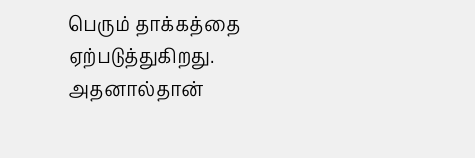பெரும் தாக்கத்தை ஏற்படுத்துகிறது. அதனால்தான்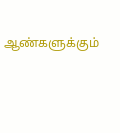ஆண்களுக்கும்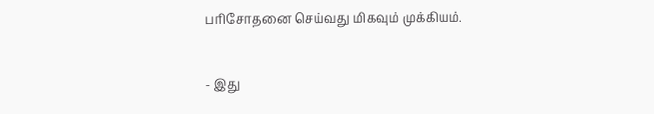பரிசோதனை செய்வது மிகவும் முக்கியம்.

- இது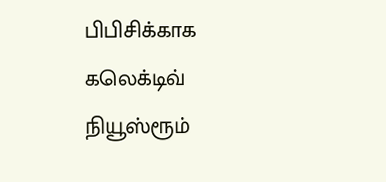பிபிசிக்காக கலெக்டிவ் நியூஸ்ரூம்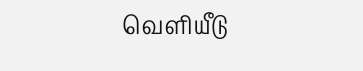வெளியீடு